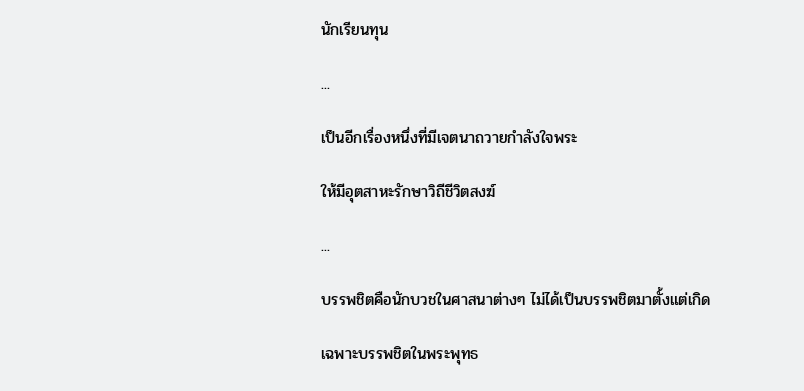นักเรียนทุน

...

เป็นอีกเรื่องหนึ่งที่มีเจตนาถวายกำลังใจพระ

ให้มีอุตสาหะรักษาวิถีชีวิตสงฆ์

...

บรรพชิตคือนักบวชในศาสนาต่างๆ ไม่ได้เป็นบรรพชิตมาตั้งแต่เกิด

เฉพาะบรรพชิตในพระพุทธ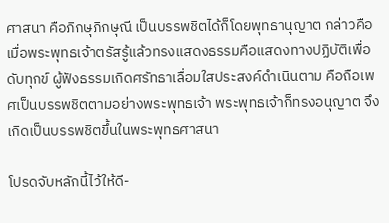ศาสนา คือภิกษุภิกษุณี เป็นบรรพชิตได้ก็โดยพุทธานุญาต กล่าวคือ เมื่อพระพุทธเจ้าตรัสรู้แล้วทรงแสดงธรรมคือแสดงทางปฏิบัติเพื่อดับทุกข์ ผู้ฟังธรรมเกิดศรัทธาเลื่อมใสประสงค์ดำเนินตาม คือถือเพศเป็นบรรพชิตตามอย่างพระพุทธเจ้า พระพุทธเจ้าก็ทรงอนุญาต จึงเกิดเป็นบรรพชิตขึ้นในพระพุทธศาสนา

โปรดจับหลักนี้ไว้ให้ดี-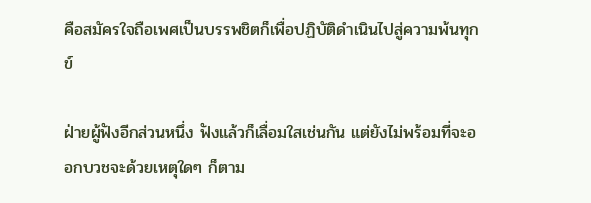คือสมัครใจถือเพศเป็นบรรพชิตก็เพื่อปฏิบัติดำเนินไปสู่ความพ้นทุกข์

ฝ่ายผู้ฟังอีกส่วนหนึ่ง ฟังแล้วก็เลื่อมใสเช่นกัน แต่ยังไม่พร้อมที่จะออกบวชจะด้วยเหตุใดๆ ก็ตาม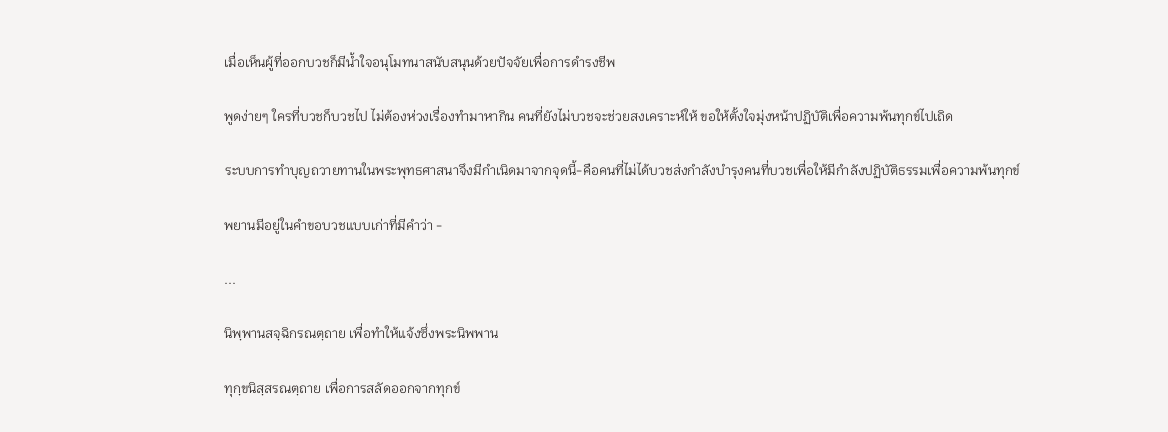เมื่อเห็นผู้ที่ออกบวชก็มีน้ำใจอนุโมทนาสนับสนุนด้วยปัจจัยเพื่อการดำรงชีพ

พูดง่ายๆ ใครที่บวชก็บวชไป ไม่ต้องห่วงเรื่องทำมาหากิน คนที่ยังไม่บวชจะช่วยสงเคราะห์ให้ ขอให้ตั้งใจมุ่งหน้าปฏิบัติเพื่อความพ้นทุกข์ไปเถิด

ระบบการทำบุญถวายทานในพระพุทธศาสนาจึงมีกำเนิดมาจากจุดนี้-คือคนที่ไม่ได้บวชส่งกำลังบำรุงคนที่บวชเพื่อให้มีกำลังปฏิบัติธรรมเพื่อความพ้นทุกข์

พยานมีอยู่ในคำขอบวชแบบเก่าที่มีคำว่า -

...

นิพฺพานสจฺฉิกรณตฺถาย เพื่อทำให้แจ้งซึ่งพระนิพพาน

ทุกฺขนิสฺสรณตฺถาย เพื่อการสลัดออกจากทุกข์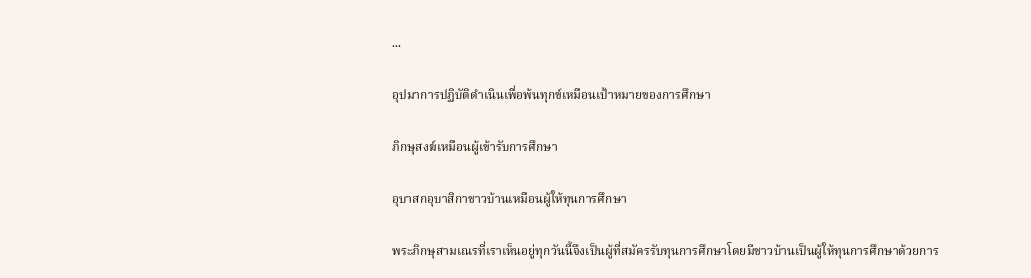...

อุปมาการปฏิบัติดำเนินเพื่อพ้นทุกข์เหมือนเป้าหมายของการศึกษา

ภิกษุสงฆ์เหมือนผู้เข้ารับการศึกษา

อุบาสกอุบาสิกาชาวบ้านเหมือนผู้ให้ทุนการศึกษา

พระภิกษุสามเณรที่เราเห็นอยู่ทุกวันนี้จึงเป็นผู้ที่สมัครรับทุนการศึกษาโดยมีชาวบ้านเป็นผู้ให้ทุนการศึกษาด้วยการ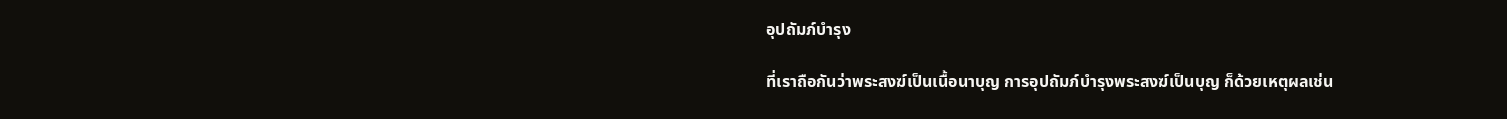อุปถัมภ์บำรุง

ที่เราถือกันว่าพระสงฆ์เป็นเนื้อนาบุญ การอุปถัมภ์บำรุงพระสงฆ์เป็นบุญ ก็ด้วยเหตุผลเช่น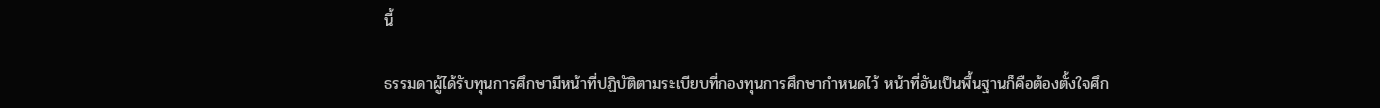นี้

ธรรมดาผู้ได้รับทุนการศึกษามีหน้าที่ปฏิบัติตามระเบียบที่กองทุนการศึกษากำหนดไว้ หน้าที่อันเป็นพื้นฐานก็คือต้องตั้งใจศึก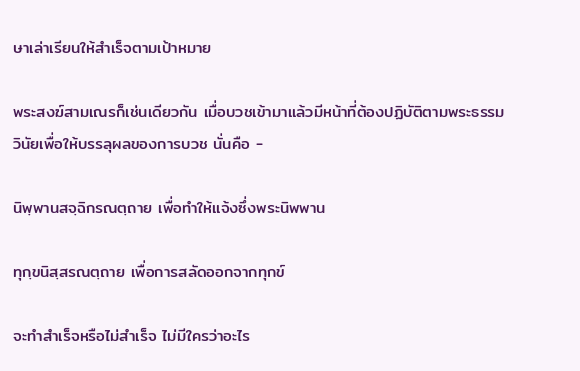ษาเล่าเรียนให้สำเร็จตามเป้าหมาย

พระสงฆ์สามเณรก็เช่นเดียวกัน เมื่อบวชเข้ามาแล้วมีหน้าที่ต้องปฏิบัติตามพระธรรมวินัยเพื่อให้บรรลุผลของการบวช นั่นคือ -

นิพฺพานสจฺฉิกรณตฺถาย เพื่อทำให้แจ้งซึ่งพระนิพพาน

ทุกฺขนิสฺสรณตฺถาย เพื่อการสลัดออกจากทุกข์

จะทำสำเร็จหรือไม่สำเร็จ ไม่มีใครว่าอะไร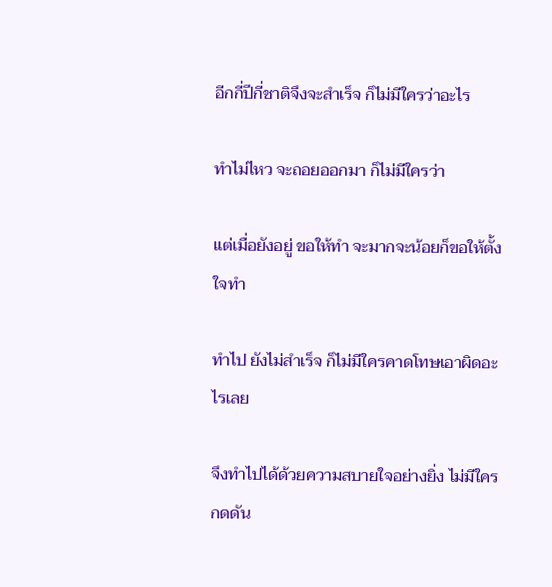อีกกี่ปีกี่ชาติจึงจะสำเร็จ ก็ไม่มีใครว่าอะไร

ทำไม่ไหว จะถอยออกมา ก็ไม่มีใครว่า

แต่เมื่อยังอยู่ ขอให้ทำ จะมากจะน้อยก็ขอให้ตั้งใจทำ

ทำไป ยังไม่สำเร็จ ก็ไม่มีใครคาดโทษเอาผิดอะไรเลย

จึงทำไปได้ด้วยความสบายใจอย่างยิ่ง ไม่มีใครกดดัน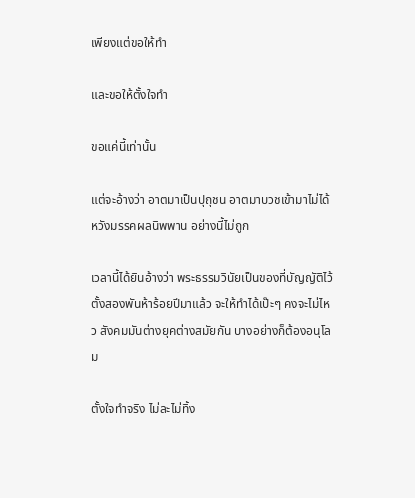เพียงแต่ขอให้ทำ

และขอให้ตั้งใจทำ

ขอแค่นี้เท่านั้น

แต่จะอ้างว่า อาตมาเป็นปุถุชน อาตมาบวชเข้ามาไม่ได้หวังมรรคผลนิพพาน อย่างนี้ไม่ถูก

เวลานี้ได้ยินอ้างว่า พระธรรมวินัยเป็นของที่บัญญัติไว้ตั้งสองพันห้าร้อยปีมาแล้ว จะให้ทำได้เป๊ะๆ คงจะไม่ไหว สังคมมันต่างยุคต่างสมัยกัน บางอย่างก็ต้องอนุโลม

ตั้งใจทำจริง ไม่ละไม่ทิ้ง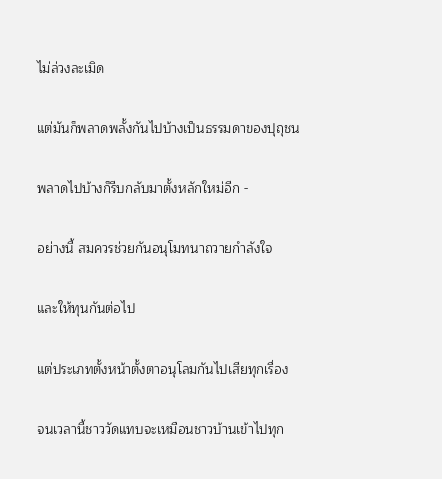ไม่ล่วงละเมิด

แต่มันก็พลาดพลั้งกันไปบ้างเป็นธรรมดาของปุถุชน

พลาดไปบ้างก็รีบกลับมาตั้งหลักใหม่อีก -

อย่างนี้ สมควรช่วยกันอนุโมทนาถวายกำลังใจ

และให้ทุนกันต่อไป

แต่ประเภทตั้งหน้าตั้งตาอนุโลมกันไปเสียทุกเรื่อง

จนเวลานี้ชาววัดแทบจะเหมือนชาวบ้านเข้าไปทุก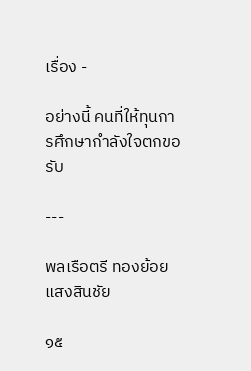เรื่อง -

อย่างนี้ คนที่ให้ทุนการศึกษากำลังใจตกขอรับ

---

พลเรือตรี ทองย้อย แสงสินชัย

๑๕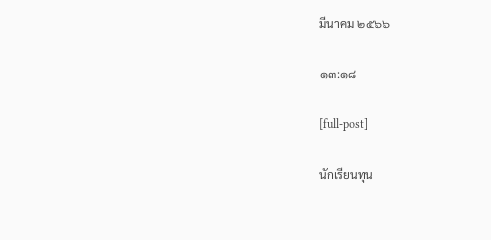มีนาคม ๒๕๖๖

๑๓:๑๘

[full-post]

นักเรียนทุน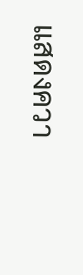แสดงควา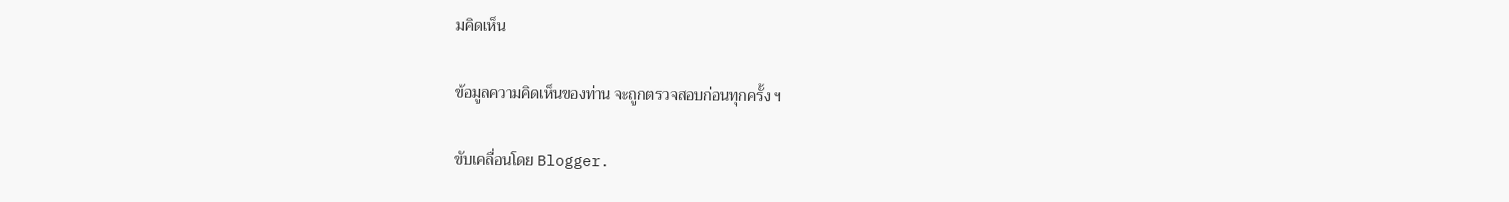มคิดเห็น

ข้อมูลความคิดเห็นของท่าน จะถูกตรวจสอบก่อนทุกครั้ง ฯ

ขับเคลื่อนโดย Blogger.